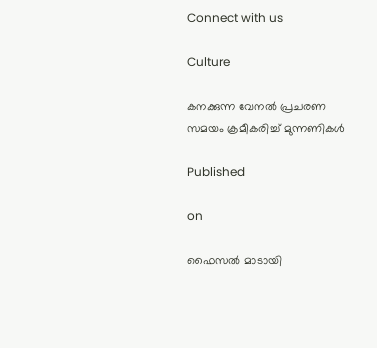Connect with us

Culture

കനക്കുന്ന വേനല്‍ പ്രചരണ സമയം ക്രമീകരിച്ച് മുന്നണികള്‍

Published

on

ഫൈസല്‍ മാടായി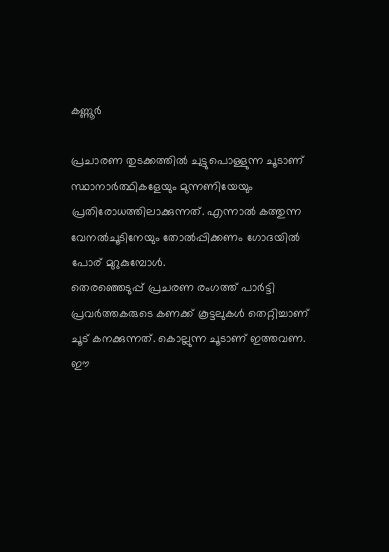കണ്ണൂര്‍

പ്രചാരണ തുടക്കത്തില്‍ ചുട്ടുപൊള്ളുന്ന ചൂടാണ് സ്ഥാനാര്‍ത്ഥികളേയും മുന്നണിയേയും പ്രതിരോധത്തിലാക്കുന്നത്. എന്നാല്‍ കത്തുന്ന വേനല്‍ചൂടിനേയും തോല്‍പ്പിക്കണം ഗോദയില്‍ പോര് മുറുകുമ്പോള്‍.
തെരഞ്ഞെടുപ്പ് പ്രചരണ രംഗത്ത് പാര്‍ട്ടി പ്രവര്‍ത്തകരുടെ കണക്ക് കൂട്ടലുകള്‍ തെറ്റിച്ചാണ് ചൂട് കനക്കുന്നത്. കൊല്ലുന്ന ചൂടാണ് ഇത്തവണ. ഈ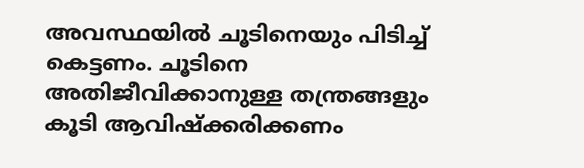അവസ്ഥയില്‍ ചൂടിനെയും പിടിച്ച് കെട്ടണം. ചൂടിനെ അതിജീവിക്കാനുള്ള തന്ത്രങ്ങളും കൂടി ആവിഷ്‌ക്കരിക്കണം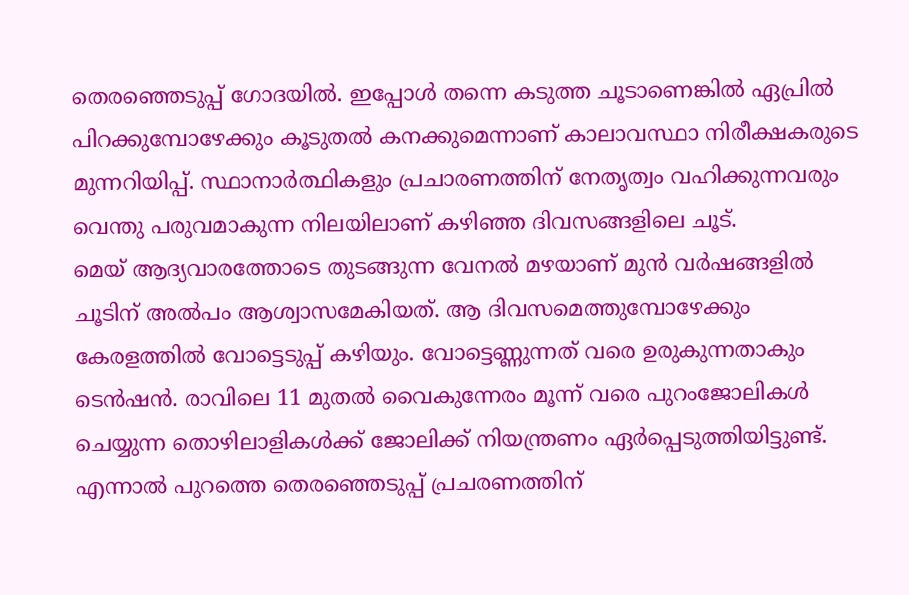തെരഞ്ഞെടുപ്പ് ഗോദയില്‍. ഇപ്പോള്‍ തന്നെ കടുത്ത ചൂടാണെങ്കില്‍ ഏപ്രില്‍ പിറക്കുമ്പോഴേക്കും കൂടുതല്‍ കനക്കുമെന്നാണ് കാലാവസ്ഥാ നിരീക്ഷകരുടെ മുന്നറിയിപ്പ്. സ്ഥാനാര്‍ത്ഥികളും പ്രചാരണത്തിന് നേതൃത്വം വഹിക്കുന്നവരും വെന്തു പരുവമാകുന്ന നിലയിലാണ് കഴിഞ്ഞ ദിവസങ്ങളിലെ ചൂട്.
മെയ് ആദ്യവാരത്തോടെ തുടങ്ങുന്ന വേനല്‍ മഴയാണ് മുന്‍ വര്‍ഷങ്ങളില്‍ ചൂടിന് അല്‍പം ആശ്വാസമേകിയത്. ആ ദിവസമെത്തുമ്പോഴേക്കും കേരളത്തില്‍ വോട്ടെടുപ്പ് കഴിയും. വോട്ടെണ്ണുന്നത് വരെ ഉരുകുന്നതാകും ടെന്‍ഷന്‍. രാവിലെ 11 മുതല്‍ വൈകുന്നേരം മൂന്ന് വരെ പുറംജോലികള്‍ ചെയ്യുന്ന തൊഴിലാളികള്‍ക്ക് ജോലിക്ക് നിയന്ത്രണം ഏര്‍പ്പെടുത്തിയിട്ടുണ്ട്. എന്നാല്‍ പുറത്തെ തെരഞ്ഞെടുപ്പ് പ്രചരണത്തിന്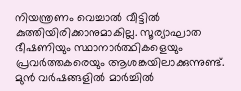നിയന്ത്രണം വെച്ചാല്‍ വീട്ടില്‍ കുത്തിയിരിക്കാനുമാകില്ല. സൂര്യാഘാത ഭീഷണിയും സ്ഥാനാര്‍ത്ഥികളെയും പ്രവര്‍ത്തകരെയും ആശങ്കയിലാക്കുന്നുണ്ട്.
മുന്‍ വര്‍ഷങ്ങളില്‍ മാര്‍ച്ചില്‍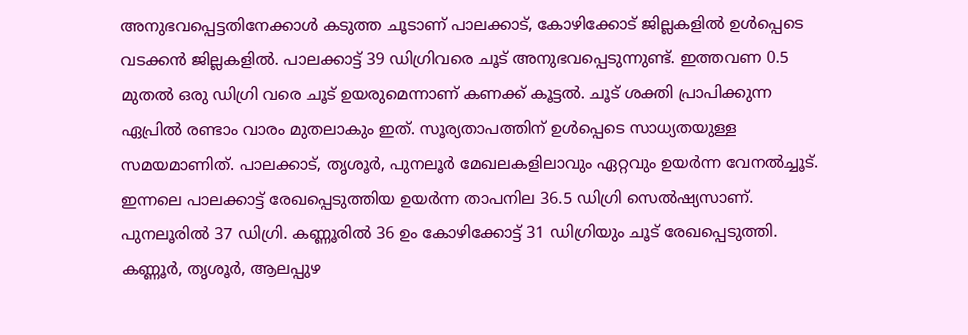അനുഭവപ്പെട്ടതിനേക്കാള്‍ കടുത്ത ചൂടാണ് പാലക്കാട്, കോഴിക്കോട് ജില്ലകളില്‍ ഉള്‍പ്പെടെ വടക്കന്‍ ജില്ലകളില്‍. പാലക്കാട്ട് 39 ഡിഗ്രിവരെ ചൂട് അനുഭവപ്പെടുന്നുണ്ട്. ഇത്തവണ 0.5 മുതല്‍ ഒരു ഡിഗ്രി വരെ ചൂട് ഉയരുമെന്നാണ് കണക്ക് കൂട്ടല്‍. ചൂട് ശക്തി പ്രാപിക്കുന്ന ഏപ്രില്‍ രണ്ടാം വാരം മുതലാകും ഇത്. സൂര്യതാപത്തിന് ഉള്‍പ്പെടെ സാധ്യതയുള്ള സമയമാണിത്. പാലക്കാട്, തൃശൂര്‍, പുനലൂര്‍ മേഖലകളിലാവും ഏറ്റവും ഉയര്‍ന്ന വേനല്‍ച്ചൂട്. ഇന്നലെ പാലക്കാട്ട് രേഖപ്പെടുത്തിയ ഉയര്‍ന്ന താപനില 36.5 ഡിഗ്രി സെല്‍ഷ്യസാണ്. പുനലൂരില്‍ 37 ഡിഗ്രി. കണ്ണൂരില്‍ 36 ഉം കോഴിക്കോട്ട് 31 ഡിഗ്രിയും ചൂട് രേഖപ്പെടുത്തി. കണ്ണൂര്‍, തൃശൂര്‍, ആലപ്പുഴ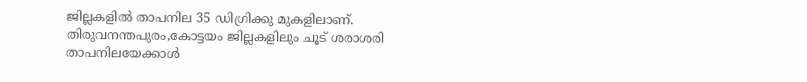ജില്ലകളില്‍ താപനില 35 ഡിഗ്രിക്കു മുകളിലാണ്. തിരുവനന്തപുരം,കോട്ടയം ജില്ലകളിലും ചൂട് ശരാശരി താപനിലയേക്കാള്‍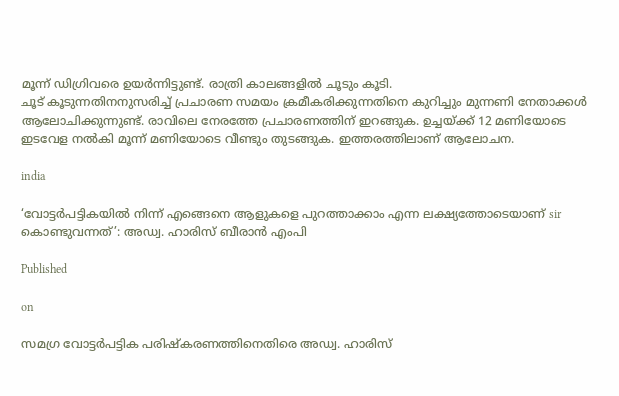മൂന്ന് ഡിഗ്രിവരെ ഉയര്‍ന്നിട്ടുണ്ട്. രാത്രി കാലങ്ങളില്‍ ചൂടും കൂടി.
ചൂട് കൂടുന്നതിനനുസരിച്ച് പ്രചാരണ സമയം ക്രമീകരിക്കുന്നതിനെ കുറിച്ചും മുന്നണി നേതാക്കള്‍ ആലോചിക്കുന്നുണ്ട്. രാവിലെ നേരത്തേ പ്രചാരണത്തിന് ഇറങ്ങുക. ഉച്ചയ്ക്ക് 12 മണിയോടെ ഇടവേള നല്‍കി മൂന്ന് മണിയോടെ വീണ്ടും തുടങ്ങുക. ഇത്തരത്തിലാണ് ആലോചന.

india

‘വോട്ടര്‍പട്ടികയില്‍ നിന്ന് എങ്ങെനെ ആളുകളെ പുറത്താക്കാം എന്ന ലക്ഷ്യത്തോടെയാണ് sir കൊണ്ടുവന്നത്’: അഡ്വ. ഹാരിസ് ബീരാൻ എംപി

Published

on

സമഗ്ര വോട്ടര്‍പട്ടിക പരിഷ്‌കരണത്തിനെതിരെ അഡ്വ. ഹാരിസ്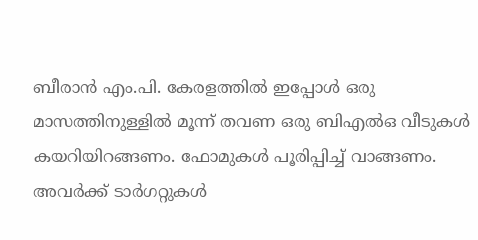ബീരാന്‍ എം.പി. കേരളത്തില്‍ ഇപ്പോള്‍ ഒരു മാസത്തിനുള്ളില്‍ മൂന്ന് തവണ ഒരു ബിഎല്‍ഒ വീടുകള്‍ കയറിയിറങ്ങണം. ഫോമുകള്‍ പൂരിപ്പിച്ച് വാങ്ങണം. അവര്‍ക്ക് ടാര്‍ഗറ്റുകള്‍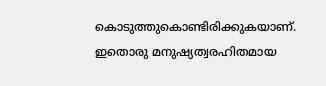കൊടുത്തുകൊണ്ടിരിക്കുകയാണ്. ഇതൊരു മനുഷ്യത്വരഹിതമായ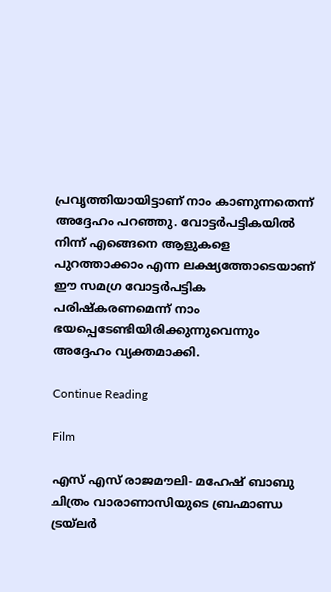പ്രവൃത്തിയായിട്ടാണ് നാം കാണുന്നതെന്ന് അദ്ദേഹം പറഞ്ഞു. വോട്ടര്‍പട്ടികയില്‍ നിന്ന് എങ്ങെനെ ആളുകളെ പുറത്താക്കാം എന്ന ലക്ഷ്യത്തോടെയാണ് ഈ സമഗ്ര വോട്ടര്‍പട്ടിക പരിഷ്‌കരണമെന്ന് നാം ഭയപ്പെടേണ്ടിയിരിക്കുന്നുവെന്നും അദ്ദേഹം വ്യക്തമാക്കി.

Continue Reading

Film

എസ് എസ് രാജമൗലി- മഹേഷ് ബാബു ചിത്രം വാരാണാസിയുടെ ബ്രഹ്മാണ്ഡ ട്രയ്ലർ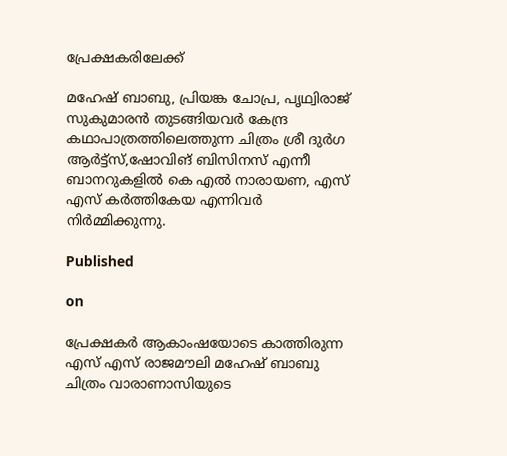പ്രേക്ഷകരിലേക്ക്

മഹേഷ് ബാബു, പ്രിയങ്ക ചോപ്ര, പൃഥ്വിരാജ് സുകുമാരൻ തുടങ്ങിയവർ കേന്ദ്ര കഥാപാത്രത്തിലെത്തുന്ന ചിത്രം ശ്രീ ദുർഗ ആർട്ട്സ്,ഷോവിങ് ബിസിനസ് എന്നീ ബാനറുകളിൽ കെ എൽ നാരായണ, എസ് എസ് കർത്തികേയ എന്നിവർ നിർമ്മിക്കുന്നു.

Published

on

പ്രേക്ഷകർ ആകാംഷയോടെ കാത്തിരുന്ന എസ് എസ് രാജമൗലി മഹേഷ് ബാബു ചിത്രം വാരാണാസിയുടെ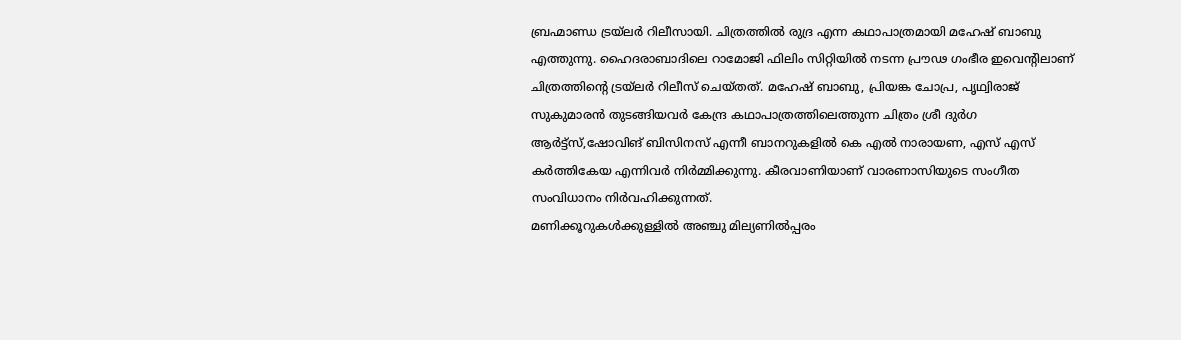ബ്രഹ്മാണ്ഡ ട്രയ്ലർ റിലീസായി. ചിത്രത്തിൽ രുദ്ര എന്ന കഥാപാത്രമായി മഹേഷ് ബാബു എത്തുന്നു. ഹൈദരാബാദിലെ റാമോജി ഫിലിം സിറ്റിയിൽ നടന്ന പ്രൗഢ ഗംഭീര ഇവെന്റിലാണ് ചിത്രത്തിന്റെ ട്രയ്ലർ റിലീസ് ചെയ്തത്. മഹേഷ് ബാബു, പ്രിയങ്ക ചോപ്ര, പൃഥ്വിരാജ് സുകുമാരൻ തുടങ്ങിയവർ കേന്ദ്ര കഥാപാത്രത്തിലെത്തുന്ന ചിത്രം ശ്രീ ദുർഗ ആർട്ട്സ്,ഷോവിങ് ബിസിനസ് എന്നീ ബാനറുകളിൽ കെ എൽ നാരായണ, എസ് എസ് കർത്തികേയ എന്നിവർ നിർമ്മിക്കുന്നു. കീരവാണിയാണ് വാരണാസിയുടെ സംഗീത സംവിധാനം നിർവഹിക്കുന്നത്.
മണിക്കൂറുകൾക്കുള്ളിൽ അഞ്ചു മില്യണിൽപ്പരം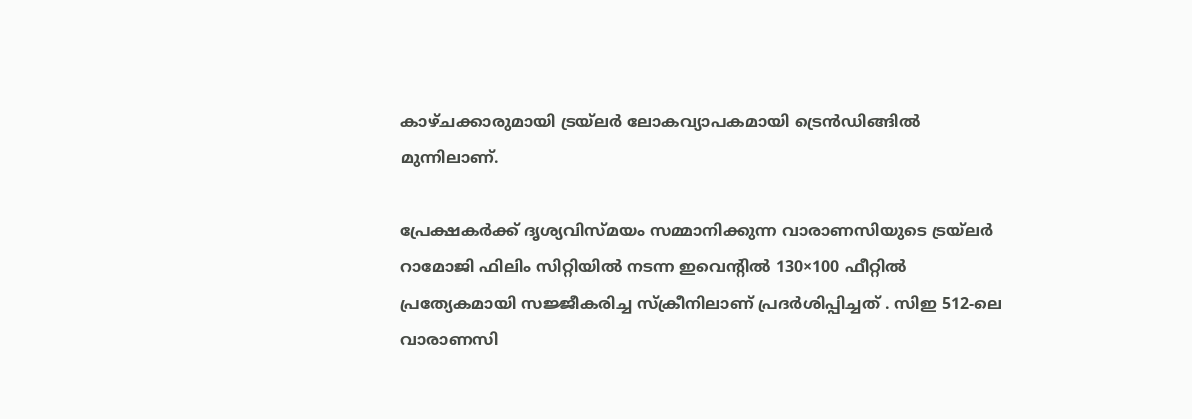കാഴ്ചക്കാരുമായി ട്രയ്ലർ ലോകവ്യാപകമായി ട്രെൻഡിങ്ങിൽ മുന്നിലാണ്.

പ്രേക്ഷകർക്ക് ദൃശ്യവിസ്മയം സമ്മാനിക്കുന്ന വാരാണസിയുടെ ട്രയ്ലർ റാമോജി ഫിലിം സിറ്റിയിൽ നടന്ന ഇവെന്റിൽ 130×100 ഫീറ്റിൽ പ്രത്യേകമായി സജ്ജീകരിച്ച സ്‌ക്രീനിലാണ് പ്രദർശിപ്പിച്ചത് . സിഇ 512-ലെ വാരാണസി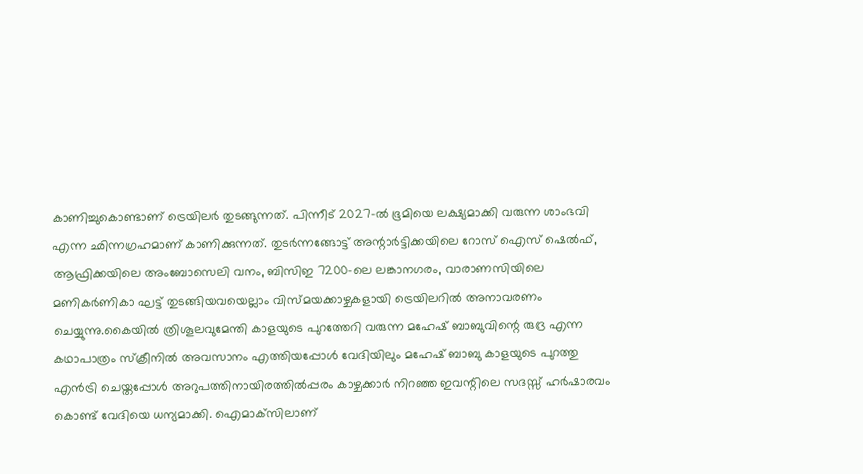കാണിച്ചുകൊണ്ടാണ് ട്രെയിലര്‍ തുടങ്ങുന്നത്. പിന്നീട് 2027-ല്‍ ഭൂമിയെ ലക്ഷ്യമാക്കി വരുന്ന ശാംഭവി എന്ന ഛിന്നഗ്രഹമാണ് കാണിക്കുന്നത്. തുടര്‍ന്നങ്ങോട്ട് അന്റാര്‍ട്ടിക്കയിലെ റോസ് ഐസ് ഷെല്‍ഫ്, ആഫ്രിക്കയിലെ അംബോസെലി വനം, ബിസിഇ 7200-ലെ ലങ്കാനഗരം, വാരാണസിയിലെ മണികര്‍ണികാ ഘട്ട് തുടങ്ങിയവയെല്ലാം വിസ്മയക്കാഴ്ചകളായി ട്രെയിലറില്‍ അനാവരണം ചെയ്യുന്നു.കൈയില്‍ ത്രിശൂലവുമേന്തി കാളയുടെ പുറത്തേറി വരുന്ന മഹേഷ് ബാബുവിന്റെ രുദ്ര എന്ന കഥാപാത്രം സ്‌ക്രീനിൽ അവസാനം എത്തിയപ്പോൾ വേദിയിലും മഹേഷ് ബാബു കാളയുടെ പുറത്തു എൻട്രി ചെയ്തപ്പോൾ അറുപത്തിനായിരത്തിൽപ്പരം കാഴ്ചക്കാർ നിറഞ്ഞ ഇവന്റിലെ സദസ്സ് ഹർഷാരവം കൊണ്ട് വേദിയെ ധന്യമാക്കി. ഐമാക്‌സിലാണ്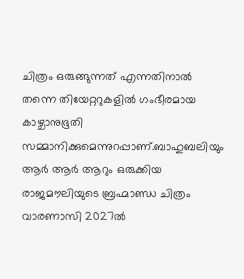ചിത്രം ഒരുങ്ങുന്നത് എന്നതിനാല്‍ തന്നെ തിയേറ്ററുകളില്‍ ഗംഭീരമായ കാഴ്ചാനുഭൂതി സമ്മാനിക്കുമെന്നുറപ്പാണ്.ബാഹുബലിയും ആർ ആർ ആറും ഒരുക്കിയ രാജമൗലിയുടെ ബ്രഹ്മാണ്ഡ ചിത്രം വാരണാസി 2027ൽ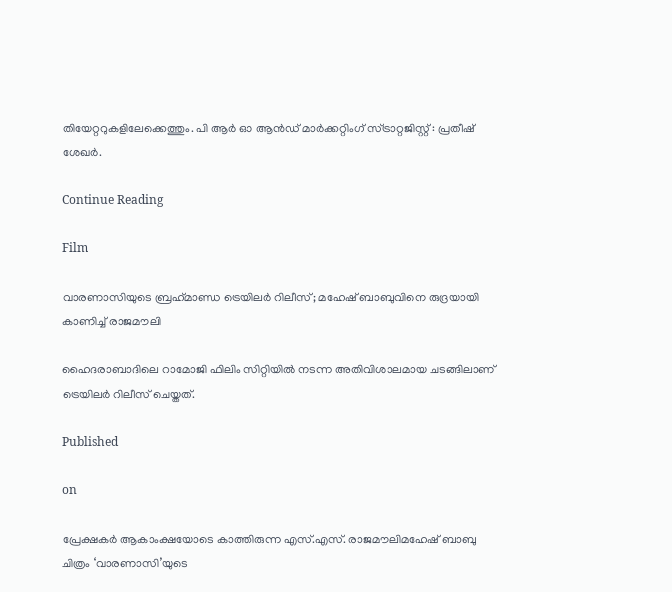തിയേറ്ററുകളിലേക്കെത്തും. പി ആർ ഓ ആൻഡ് മാർക്കറ്റിംഗ് സ്ട്രാറ്റജിസ്റ്റ് : പ്രതീഷ് ശേഖർ.

Continue Reading

Film

വാരണാസിയുടെ ബ്രഹ്‌മാണ്ഡ ട്രെയിലര്‍ റിലീസ്; മഹേഷ് ബാബുവിനെ രുദ്രയായി കാണിച്ച് രാജമൗലി

ഹൈദരാബാദിലെ റാമോജി ഫിലിം സിറ്റിയില്‍ നടന്ന അതിവിശാലമായ ചടങ്ങിലാണ് ട്രെയിലര്‍ റിലീസ് ചെയ്തത്.

Published

on

പ്രേക്ഷകര്‍ ആകാംക്ഷയോടെ കാത്തിരുന്ന എസ്.എസ്. രാജമൗലിമഹേഷ് ബാബു ചിത്രം ‘വാരണാസി’യുടെ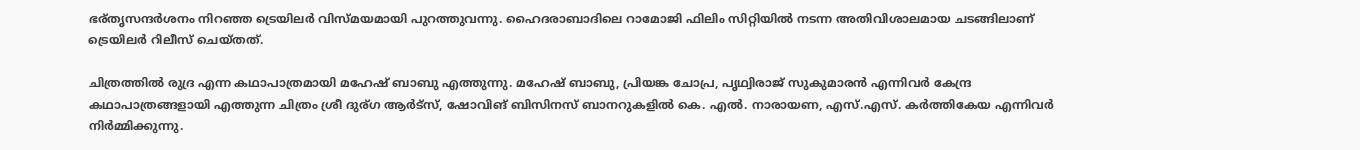ഭര്തൃസന്ദര്‍ശനം നിറഞ്ഞ ട്രെയിലര്‍ വിസ്മയമായി പുറത്തുവന്നു. ഹൈദരാബാദിലെ റാമോജി ഫിലിം സിറ്റിയില്‍ നടന്ന അതിവിശാലമായ ചടങ്ങിലാണ് ട്രെയിലര്‍ റിലീസ് ചെയ്തത്.

ചിത്രത്തില്‍ രുദ്ര എന്ന കഥാപാത്രമായി മഹേഷ് ബാബു എത്തുന്നു. മഹേഷ് ബാബു, പ്രിയങ്ക ചോപ്ര, പൃഥ്വിരാജ് സുകുമാരന്‍ എന്നിവര്‍ കേന്ദ്ര കഥാപാത്രങ്ങളായി എത്തുന്ന ചിത്രം ശ്രീ ദുര്ഗ ആര്‍ട്‌സ്, ഷോവിങ് ബിസിനസ് ബാനറുകളില്‍ കെ. എല്‍. നാരായണ, എസ്.എസ്. കര്‍ത്തികേയ എന്നിവര്‍ നിര്‍മ്മിക്കുന്നു.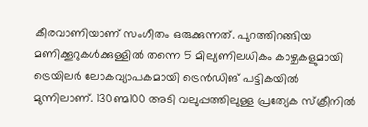കീരവാണിയാണ് സംഗീതം ഒരുക്കുന്നത്. പുറത്തിറങ്ങിയ മണിക്കൂറുകള്‍ക്കുള്ളില്‍ തന്നെ 5 മില്യണിലധികം കാഴ്ചകളുമായി ട്രെയിലര്‍ ലോകവ്യാപകമായി ട്രെന്‍ഡിങ് പട്ടികയില്‍ മുന്നിലാണ്. 130ണ്മ100 അടി വലുപ്പത്തിലുള്ള പ്രത്യേക സ്‌ക്രീനില്‍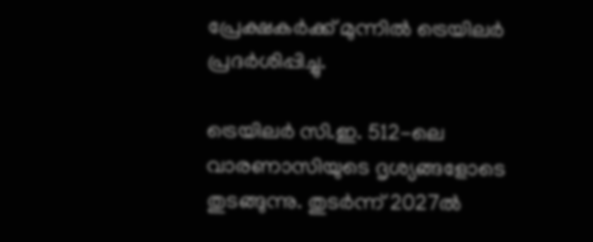പ്രേക്ഷകര്‍ക്ക് മുന്നില്‍ ട്രെയിലര്‍ പ്രദര്‍ശിപ്പിച്ചു.

ട്രെയിലര്‍ സി.ഇ. 512-ലെ വാരണാസിയുടെ ദൃശ്യങ്ങളോടെ തുടങ്ങുന്നു. തുടര്‍ന്ന് 2027ല്‍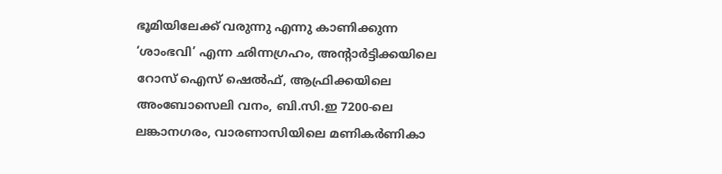ഭൂമിയിലേക്ക് വരുന്നു എന്നു കാണിക്കുന്ന ‘ശാംഭവി’ എന്ന ഛിന്നഗ്രഹം, അന്റാര്‍ട്ടിക്കയിലെ റോസ് ഐസ് ഷെല്‍ഫ്, ആഫ്രിക്കയിലെ അംബോസെലി വനം, ബി.സി.ഇ 7200-ലെ ലങ്കാനഗരം, വാരണാസിയിലെ മണികര്‍ണികാ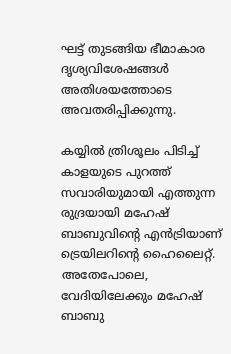ഘട്ട് തുടങ്ങിയ ഭീമാകാര ദൃശ്യവിശേഷങ്ങള്‍ അതിശയത്തോടെ അവതരിപ്പിക്കുന്നു.

കയ്യില്‍ ത്രിശൂലം പിടിച്ച് കാളയുടെ പുറത്ത് സവാരിയുമായി എത്തുന്ന രുദ്രയായി മഹേഷ് ബാബുവിന്റെ എന്‍ട്രിയാണ് ട്രെയിലറിന്റെ ഹൈലൈറ്റ്. അതേപോലെ, വേദിയിലേക്കും മഹേഷ് ബാബു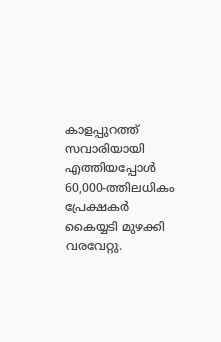കാളപ്പുറത്ത് സവാരിയായി എത്തിയപ്പോള്‍ 60,000-ത്തിലധികം പ്രേക്ഷകര്‍ കൈയ്യടി മുഴക്കി വരവേറ്റു.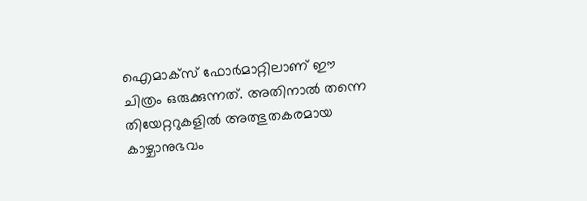ഐമാക്‌സ് ഫോര്‍മാറ്റിലാണ് ഈ ചിത്രം ഒരുക്കുന്നത്. അതിനാല്‍ തന്നെ തിയേറ്ററുകളില്‍ അത്ഭുതകരമായ കാഴ്ചാനുഭവം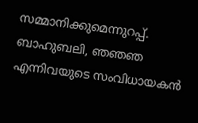സമ്മാനിക്കുമെന്നുറപ്പ്. ബാഹുബലി, ഞഞഞ എന്നിവയുടെ സംവിധായകന്‍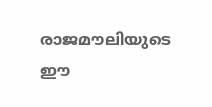രാജമൗലിയുടെ ഈ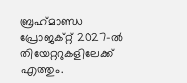ബ്രഹ്‌മാണ്ഡ പ്രോജക്റ്റ് 2027-ല്‍ തിയേറ്ററുകളിലേക്ക് എത്തും.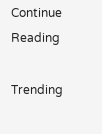Continue Reading

Trending